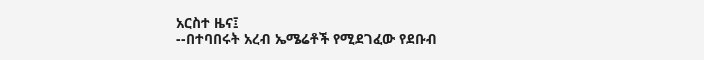አርስተ ዜና፤
--በተባበሩት አረብ ኤሜሬቶች የሚደገፈው የደቡብ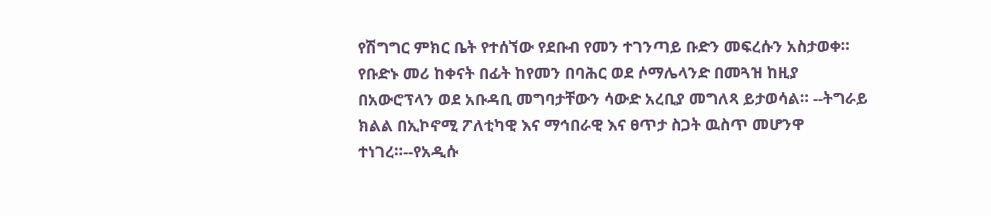የሽግግር ምክር ቤት የተሰኘው የደቡብ የመን ተገንጣይ ቡድን መፍረሱን አስታወቀ። የቡድኑ መሪ ከቀናት በፊት ከየመን በባሕር ወደ ሶማሌላንድ በመጓዝ ከዚያ በአውሮፕላን ወደ አቡዳቢ መግባታቸውን ሳውድ አረቢያ መግለጻ ይታወሳል። --ትግራይ ክልል በኢኮኖሚ ፖለቲካዊ እና ማኅበራዊ እና ፀጥታ ስጋት ዉስጥ መሆንዋ ተነገረ።--የአዲሱ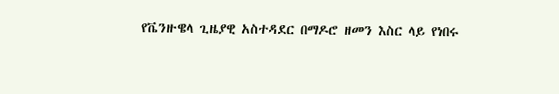የቬንዙዌላ ጊዜያዊ አስተዳደር በማዶሮ ዘመን እስር ላይ የነበሩ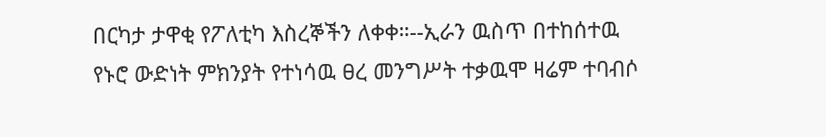በርካታ ታዋቂ የፖለቲካ እስረኞችን ለቀቀ።--ኢራን ዉስጥ በተከሰተዉ የኑሮ ውድነት ምክንያት የተነሳዉ ፀረ መንግሥት ተቃዉሞ ዛሬም ተባብሶ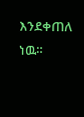እንደቀጠለ ነዉ።